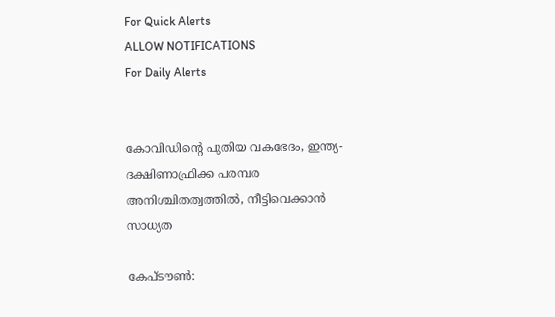For Quick Alerts
ALLOW NOTIFICATIONS
For Daily Alerts


കോവിഡിന്റെ പുതിയ വകഭേദം, ഇന്ത്യ-ദക്ഷിണാഫ്രിക്ക പരമ്പര അനിശ്ചിതത്വത്തില്‍, നീട്ടിവെക്കാന്‍ സാധ്യത

കേപ്ടൗണ്‍: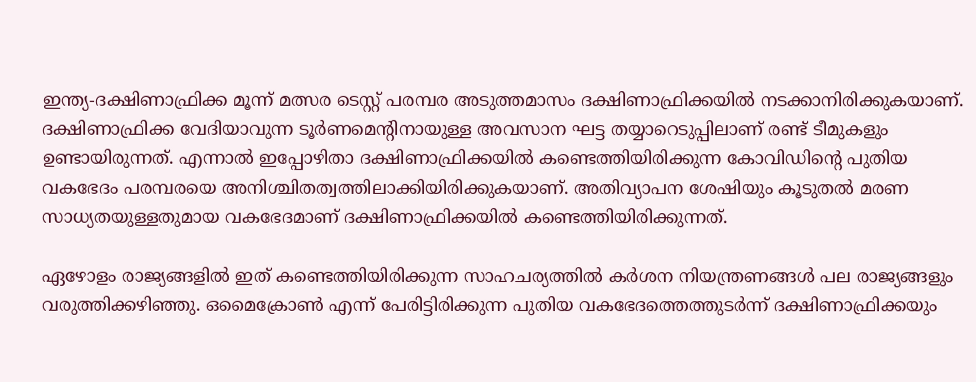ഇന്ത്യ-ദക്ഷിണാഫ്രിക്ക മൂന്ന് മത്സര ടെസ്റ്റ് പരമ്പര അടുത്തമാസം ദക്ഷിണാഫ്രിക്കയില്‍ നടക്കാനിരിക്കുകയാണ്. ദക്ഷിണാഫ്രിക്ക വേദിയാവുന്ന ടൂര്‍ണമെന്റിനായുള്ള അവസാന ഘട്ട തയ്യാറെടുപ്പിലാണ് രണ്ട് ടീമുകളും ഉണ്ടായിരുന്നത്. എന്നാല്‍ ഇപ്പോഴിതാ ദക്ഷിണാഫ്രിക്കയില്‍ കണ്ടെത്തിയിരിക്കുന്ന കോവിഡിന്റെ പുതിയ വകഭേദം പരമ്പരയെ അനിശ്ചിതത്വത്തിലാക്കിയിരിക്കുകയാണ്. അതിവ്യാപന ശേഷിയും കൂടുതല്‍ മരണ സാധ്യതയുള്ളതുമായ വകഭേദമാണ് ദക്ഷിണാഫ്രിക്കയില്‍ കണ്ടെത്തിയിരിക്കുന്നത്.

ഏഴോളം രാജ്യങ്ങളില്‍ ഇത് കണ്ടെത്തിയിരിക്കുന്ന സാഹചര്യത്തില്‍ കര്‍ശന നിയന്ത്രണങ്ങള്‍ പല രാജ്യങ്ങളും വരുത്തിക്കഴിഞ്ഞു. ഒമൈക്രോണ്‍ എന്ന് പേരിട്ടിരിക്കുന്ന പുതിയ വകഭേദത്തെത്തുടര്‍ന്ന് ദക്ഷിണാഫ്രിക്കയും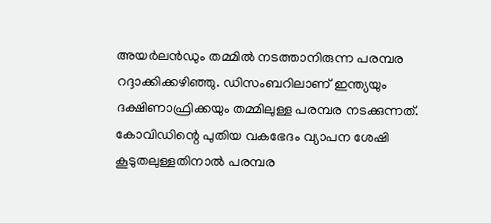അയര്‍ലന്‍ഡും തമ്മില്‍ നടത്താനിരുന്ന പരമ്പര റദ്ദാക്കിക്കഴിഞ്ഞു. ഡിസംബറിലാണ് ഇന്ത്യയും ദക്ഷിണാഫ്രിക്കയും തമ്മിലുള്ള പരമ്പര നടക്കുന്നത്. കോവിഡിന്റെ പുതിയ വകഭേദം വ്യാപന ശേഷി കൂടുതലുള്ളതിനാല്‍ പരമ്പര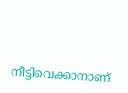നീട്ടിവെക്കാനാണ്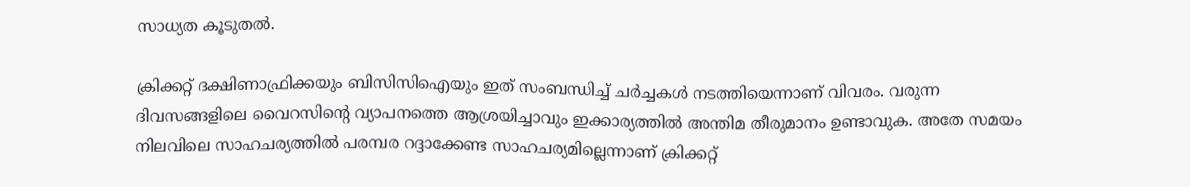സാധ്യത കൂടുതല്‍.

ക്രിക്കറ്റ് ദക്ഷിണാഫ്രിക്കയും ബിസിസിഐയും ഇത് സംബന്ധിച്ച് ചര്‍ച്ചകള്‍ നടത്തിയെന്നാണ് വിവരം. വരുന്ന ദിവസങ്ങളിലെ വൈറസിന്റെ വ്യാപനത്തെ ആശ്രയിച്ചാവും ഇക്കാര്യത്തില്‍ അന്തിമ തീരുമാനം ഉണ്ടാവുക. അതേ സമയം നിലവിലെ സാഹചര്യത്തില്‍ പരമ്പര റദ്ദാക്കേണ്ട സാഹചര്യമില്ലെന്നാണ് ക്രിക്കറ്റ്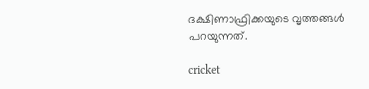ദക്ഷിണാഫ്രിക്കയുടെ വൃത്തങ്ങള്‍ പറയുന്നത്.

cricket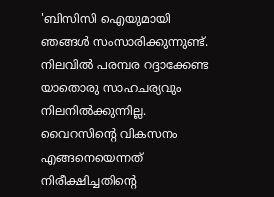'ബിസിസി ഐയുമായി ഞങ്ങള്‍ സംസാരിക്കുന്നുണ്ട്. നിലവില്‍ പരമ്പര റദ്ദാക്കേണ്ട യാതൊരു സാഹചര്യവും നിലനില്‍ക്കുന്നില്ല. വൈറസിന്റെ വികസനം എങ്ങനെയെന്നത് നിരീക്ഷിച്ചതിന്റെ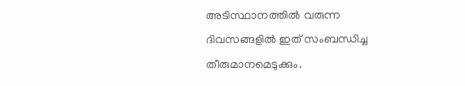അടിസ്ഥാനത്തില്‍ വരുന്ന ദിവസങ്ങളില്‍ ഇത് സംബന്ധിച്ച തീരുമാനമെടുക്കും.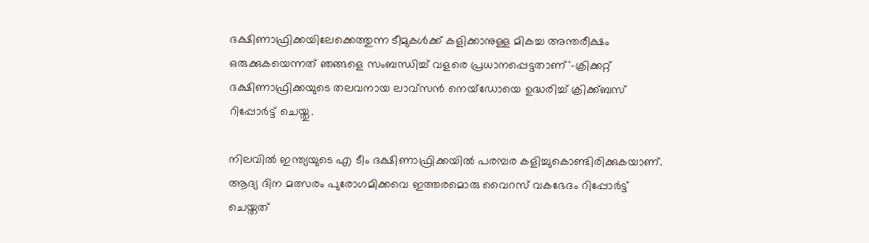ദക്ഷിണാഫ്രിക്കയിലേക്കെത്തുന്ന ടീമുകള്‍ക്ക് കളിക്കാനുള്ള മികച്ച അന്തരീക്ഷം ഒരുക്കുകയെന്നത് ഞങ്ങളെ സംബന്ധിച്ച് വളരെ പ്രധാനപ്പെട്ടതാണ്'-ക്രിക്കറ്റ് ദക്ഷിണാഫ്രിക്കയുടെ തലവനായ ലാവ്‌സന്‍ നെയ്‌ഡോയെ ഉദ്ധരിച്ച് ക്രിക്ക്ബസ് റിപ്പോര്‍ട്ട് ചെയ്തു.

നിലവില്‍ ഇന്ത്യയുടെ എ ടീം ദക്ഷിണാഫ്രിക്കയില്‍ പരമ്പര കളിച്ചുകൊണ്ടിരിക്കുകയാണ്. ആദ്യ ദിന മത്സരം പുരോഗമിക്കവെ ഇത്തരമൊരു വൈറസ് വകഭേദം റിപ്പോര്‍ട്ട് ചെയ്തത്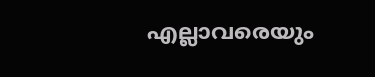എല്ലാവരെയും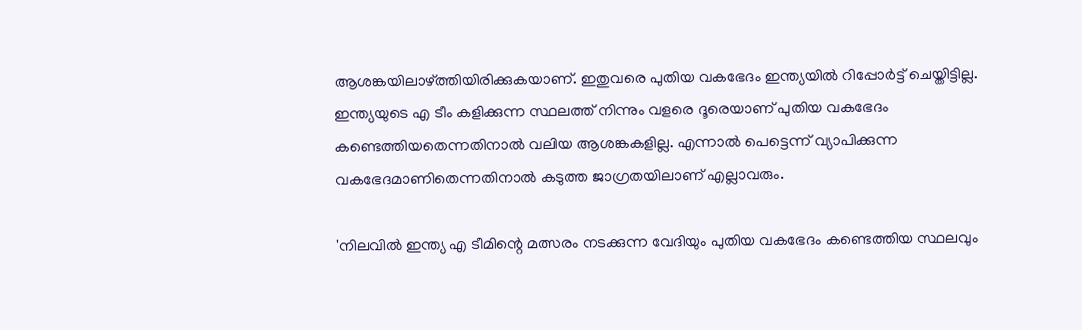ആശങ്കയിലാഴ്ത്തിയിരിക്കുകയാണ്. ഇതുവരെ പുതിയ വകഭേദം ഇന്ത്യയില്‍ റിപ്പോര്‍ട്ട് ചെയ്തിട്ടില്ല. ഇന്ത്യയുടെ എ ടീം കളിക്കുന്ന സ്ഥലത്ത് നിന്നും വളരെ ദൂരെയാണ് പുതിയ വകഭേദം കണ്ടെത്തിയതെന്നതിനാല്‍ വലിയ ആശങ്കകളില്ല. എന്നാല്‍ പെട്ടെന്ന് വ്യാപിക്കുന്ന വകഭേദമാണിതെന്നതിനാല്‍ കടുത്ത ജാഗ്രതയിലാണ് എല്ലാവരും.

'നിലവില്‍ ഇന്ത്യ എ ടീമിന്റെ മത്സരം നടക്കുന്ന വേദിയും പുതിയ വകഭേദം കണ്ടെത്തിയ സ്ഥലവും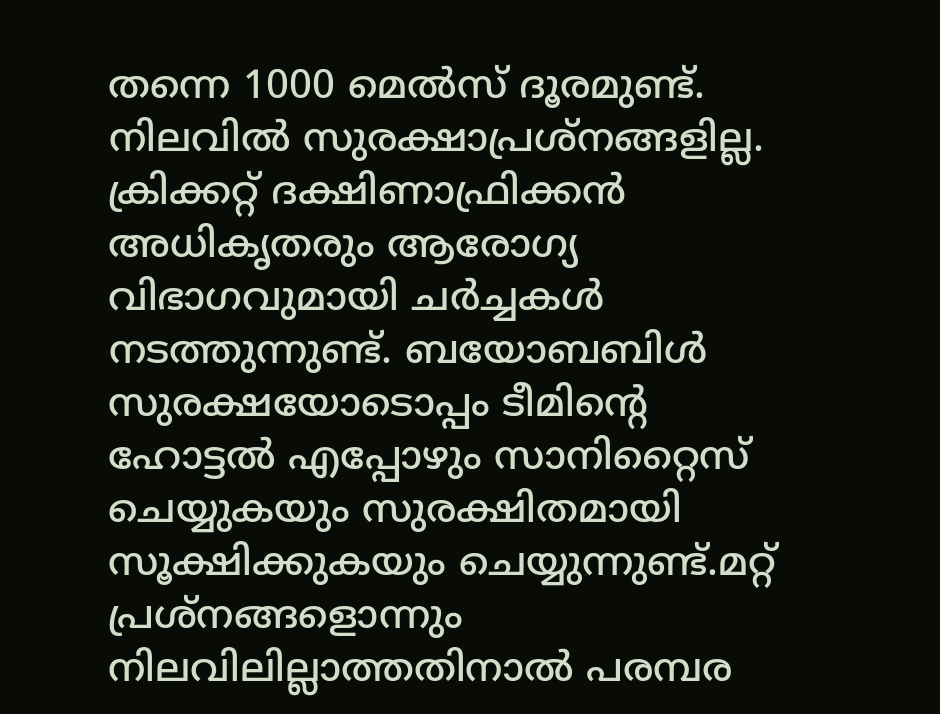തന്നെ 1000 മെല്‍സ് ദൂരമുണ്ട്. നിലവില്‍ സുരക്ഷാപ്രശ്‌നങ്ങളില്ല. ക്രിക്കറ്റ് ദക്ഷിണാഫ്രിക്കന്‍ അധികൃതരും ആരോഗ്യ വിഭാഗവുമായി ചര്‍ച്ചകള്‍ നടത്തുന്നുണ്ട്. ബയോബബിള്‍ സുരക്ഷയോടൊപ്പം ടീമിന്റെ ഹോട്ടല്‍ എപ്പോഴും സാനിറ്റൈസ് ചെയ്യുകയും സുരക്ഷിതമായി സൂക്ഷിക്കുകയും ചെയ്യുന്നുണ്ട്.മറ്റ് പ്രശ്‌നങ്ങളൊന്നും നിലവിലില്ലാത്തതിനാല്‍ പരമ്പര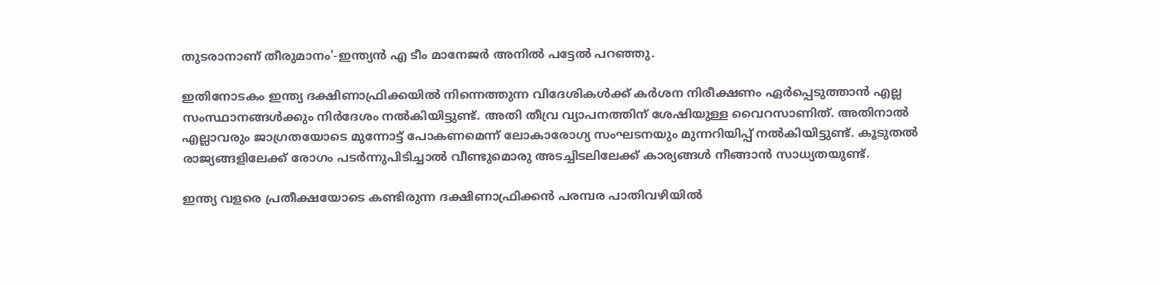തുടരാനാണ് തീരുമാനം'-ഇന്ത്യന്‍ എ ടീം മാനേജര്‍ അനില്‍ പട്ടേല്‍ പറഞ്ഞു.

ഇതിനോടകം ഇന്ത്യ ദക്ഷിണാഫ്രിക്കയില്‍ നിന്നെത്തുന്ന വിദേശികള്‍ക്ക് കര്‍ശന നിരീക്ഷണം ഏര്‍പ്പെടുത്താന്‍ എല്ല സംസ്ഥാനങ്ങള്‍ക്കും നിര്‍ദേശം നല്‍കിയിട്ടുണ്ട്. അതി തീവ്ര വ്യാപനത്തിന് ശേഷിയുള്ള വൈറസാണിത്. അതിനാല്‍ എല്ലാവരും ജാഗ്രതയോടെ മുന്നോട്ട് പോകണമെന്ന് ലോകാരോഗ്യ സംഘടനയും മുന്നറിയിപ്പ് നല്‍കിയിട്ടുണ്ട്. കൂടുതല്‍ രാജ്യങ്ങളിലേക്ക് രോഗം പടര്‍ന്നുപിടിച്ചാല്‍ വീണ്ടുമൊരു അടച്ചിടലിലേക്ക് കാര്യങ്ങള്‍ നീങ്ങാന്‍ സാധ്യതയുണ്ട്.

ഇന്ത്യ വളരെ പ്രതീക്ഷയോടെ കണ്ടിരുന്ന ദക്ഷിണാഫ്രിക്കന്‍ പരമ്പര പാതിവഴിയില്‍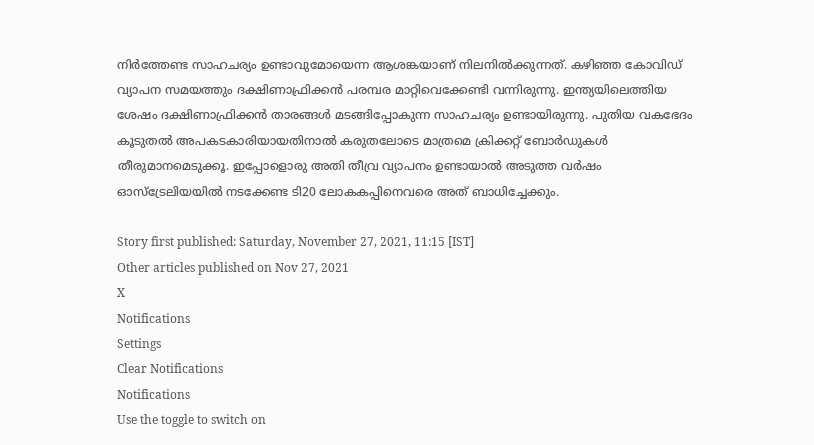നിര്‍ത്തേണ്ട സാഹചര്യം ഉണ്ടാവുമോയെന്ന ആശങ്കയാണ് നിലനില്‍ക്കുന്നത്. കഴിഞ്ഞ കോവിഡ് വ്യാപന സമയത്തും ദക്ഷിണാഫ്രിക്കന്‍ പരമ്പര മാറ്റിവെക്കേണ്ടി വന്നിരുന്നു. ഇന്ത്യയിലെത്തിയ ശേഷം ദക്ഷിണാഫ്രിക്കന്‍ താരങ്ങള്‍ മടങ്ങിപ്പോകുന്ന സാഹചര്യം ഉണ്ടായിരുന്നു. പുതിയ വകഭേദം കൂടുതല്‍ അപകടകാരിയായതിനാല്‍ കരുതലോടെ മാത്രമെ ക്രിക്കറ്റ് ബോര്‍ഡുകള്‍ തീരുമാനമെടുക്കൂ. ഇപ്പോളൊരു അതി തീവ്ര വ്യാപനം ഉണ്ടായാല്‍ അടുത്ത വര്‍ഷം ഓസ്‌ട്രേലിയയില്‍ നടക്കേണ്ട ടി20 ലോകകപ്പിനെവരെ അത് ബാധിച്ചേക്കും.

Story first published: Saturday, November 27, 2021, 11:15 [IST]
Other articles published on Nov 27, 2021
X
Notifications
Settings
Clear Notifications
Notifications
Use the toggle to switch on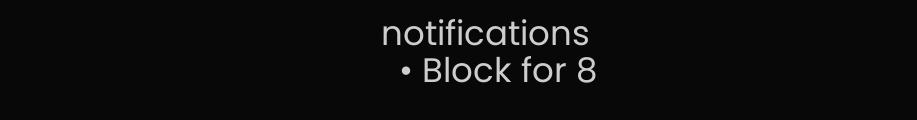notifications
  • Block for 8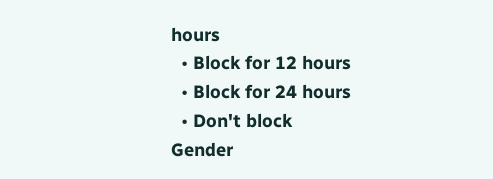hours
  • Block for 12 hours
  • Block for 24 hours
  • Don't block
Gender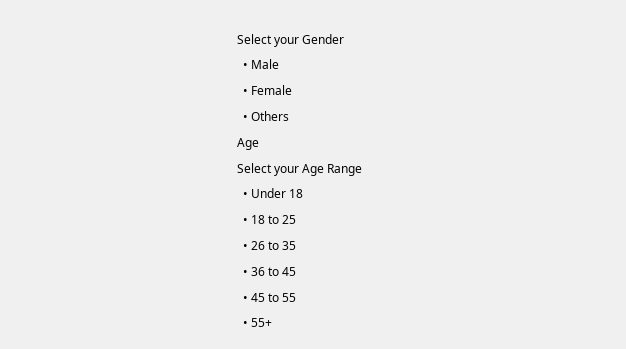Select your Gender
  • Male
  • Female
  • Others
Age
Select your Age Range
  • Under 18
  • 18 to 25
  • 26 to 35
  • 36 to 45
  • 45 to 55
  • 55+